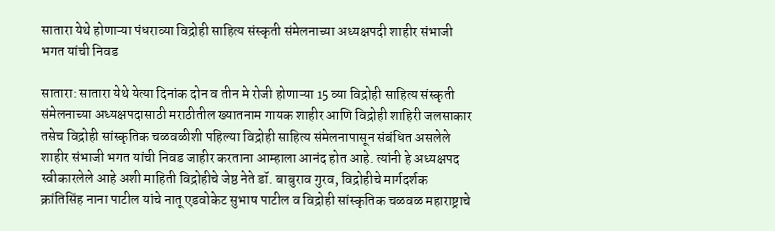सातारा येथे होणाऱ्या पंधराव्या विद्रोही साहित्य संस्कृती संमेलनाच्या अध्यक्षपदी शाहीर संभाजी भगत यांची निवड

सातारा: सातारा येथे येत्या दिनांक दोन व तीन मे रोजी होणाऱ्या 15 व्या विद्रोही साहित्य संस्कृती संमेलनाच्या अध्यक्षपदासाठी मराठीतील ख्यातनाम गायक शाहीर आणि विद्रोही शाहिरी जलसाकार तसेच विद्रोही सांस्कृतिक चळवळीशी पहिल्या विद्रोही साहित्य संमेलनापासून संबंधित असलेले शाहीर संभाजी भगत यांची निवड जाहीर करताना आम्हाला आनंद होत आहे. त्यांनी हे अध्यक्षपद स्वीकारलेले आहे अशी माहिती विद्रोहीचे जेष्ठ नेते डॉ. बाबुराव गुरव, विद्रोहीचे मार्गदर्शक क्रांतिसिंह नाना पाटील यांचे नातू एडवोकेट सुभाष पाटील व विद्रोही सांस्कृतिक चळवळ महाराष्ट्राचे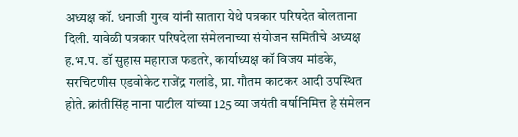अध्यक्ष कॉ. धनाजी गुरव यांनी सातारा येथे पत्रकार परिषदेत बोलताना दिली. यावेळी पत्रकार परिषदेला संमेलनाच्या संयोजन समितीचे अध्यक्ष ह.भ.प. डॉ सुहास महाराज फडतरे, कार्याध्यक्ष कॉ विजय मांडके, सरचिटणीस एडवोकेट राजेंद्र गलांडे, प्रा. गौतम काटकर आदी उपस्थित होते. क्रांतीसिंह नाना पाटील यांच्या 125 व्या जयंती वर्षानिमित्त हे संमेलन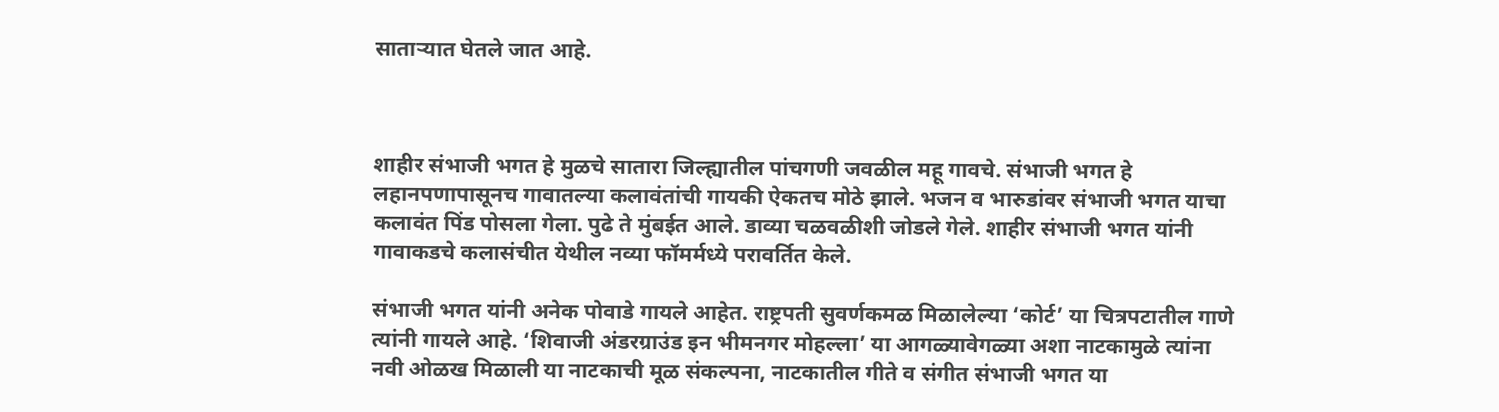साताऱ्यात घेतले जात आहे.



शाहीर संभाजी भगत हे मुळचे सातारा जिल्ह्यातील पांचगणी जवळील महू गावचे. संभाजी भगत हे लहानपणापासूनच गावातल्या कलावंतांची गायकी ऐकतच मोठे झाले. भजन व भारुडांवर संभाजी भगत याचा कलावंत पिंड पोसला गेला. पुढे ते मुंबईत आले. डाव्या चळवळीशी जोडले गेले. शाहीर संभाजी भगत यांनी गावाकडचे कलासंचीत येथील नव्या फॉमर्मध्ये परावर्तित केले.

संभाजी भगत यांनी अनेक पोवाडे गायले आहेत. राष्ट्रपती सुवर्णकमळ मिळालेल्या ‘कोर्ट’ या चित्रपटातील गाणे त्यांनी गायले आहे. ‘शिवाजी अंडरग्राउंड इन भीमनगर मोहल्ला’ या आगळ्यावेगळ्या अशा नाटकामुळे त्यांना नवी ओळख मिळाली या नाटकाची मूळ संकल्पना, नाटकातील गीते व संगीत संभाजी भगत या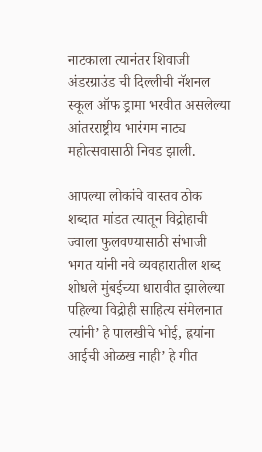नाटकाला त्यानंतर शिवाजी अंडरग्राउंड ची दिल्लीची नॅशनल स्कूल ऑफ ड्रामा भरवीत असलेल्या आंतरराष्ट्रीय भारंगम नाट्य महोत्सवासाठी निवड झाली.

आपल्या लोकांचे वास्तव ठोक शब्दात मांडत त्यातून विद्रोहाची ज्वाला फुलवण्यासाठी संभाजी भगत यांनी नवे व्यवहारातील शब्द शोधले मुंबईच्या धारावीत झालेल्या पहिल्या विद्रोही साहित्य संमेलनात त्यांनी’ हे पालखीचे भोई, ह्रयांना आईची ओळख नाही’ हे गीत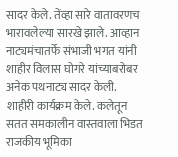सादर केले. तेंव्हा सारे वातावरणच भारावलेल्या सारखे झाले. आव्हान नाट्यमंचातर्फे संभाजी भगत यांनी शाहीर विलास घोगरे यांच्याबरोबर अनेक पथनाट्य सादर केली. शाहीरी कार्यक्रम केले. कलेतून सतत समकालीन वास्तवाला भिडत राजकीय भूमिका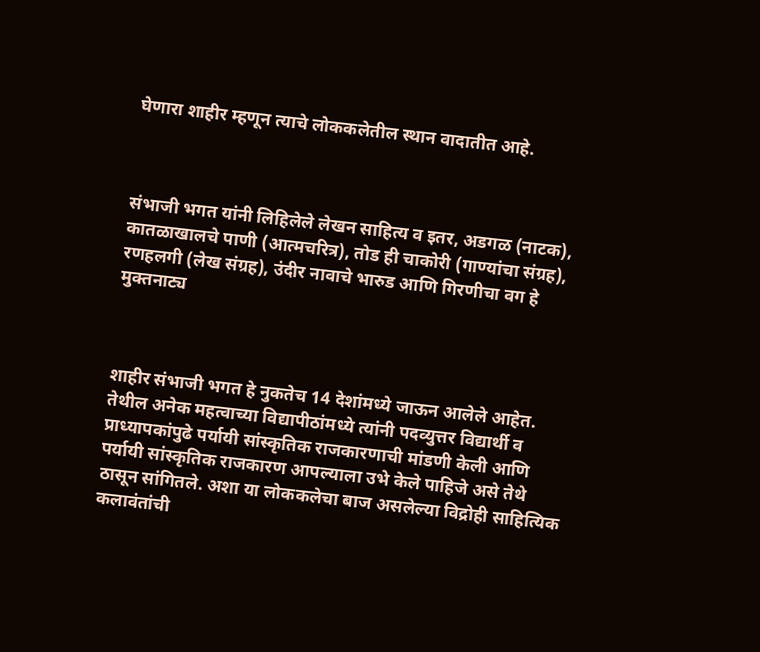घेणारा शाहीर म्हणून त्याचे लोककलेतील स्थान वादातीत आहे.



संभाजी भगत यांनी लिहिलेले लेखन साहित्य व इतर, अडगळ (नाटक), कातळाखालचे पाणी (आत्मचरित्र), तोड ही चाकोरी (गाण्यांचा संग्रह), रणहलगी (लेख संग्रह), उंदीर नावाचे भारुड आणि गिरणीचा वग हे मुक्तनाट्य



शाहीर संभाजी भगत हे नुकतेच 14 देशांमध्ये जाऊन आलेले आहेत. तेथील अनेक महत्वाच्या विद्यापीठांमध्ये त्यांनी पदव्युत्तर विद्यार्थी व प्राध्यापकांपुढे पर्यायी सांस्कृतिक राजकारणाची मांडणी केली आणि पर्यायी सांस्कृतिक राजकारण आपल्याला उभे केले पाहिजे असे तेथे ठासून सांगितले. अशा या लोककलेचा बाज असलेल्या विद्रोही साहित्यिक कलावंतांची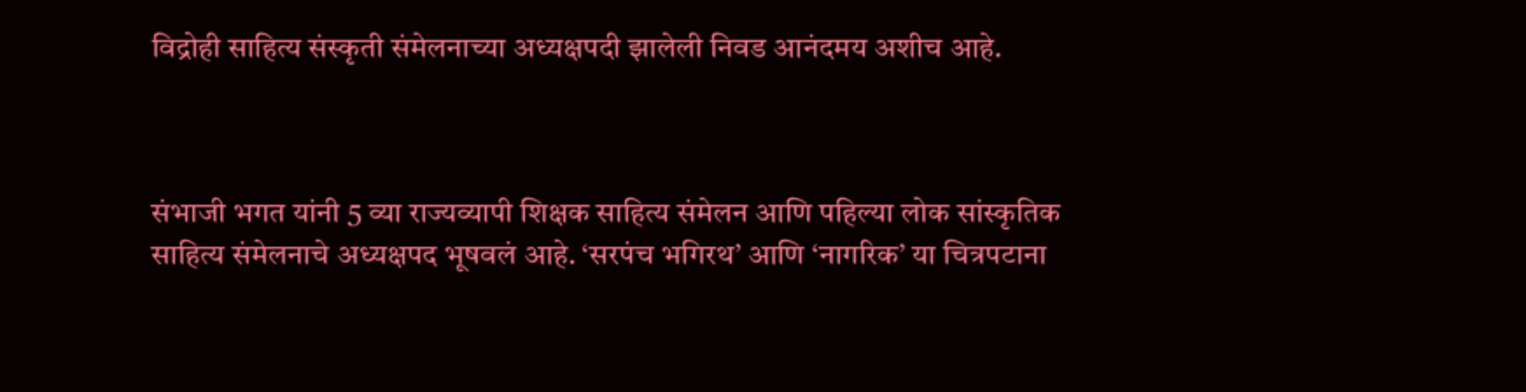विद्रोही साहित्य संस्कृती संमेलनाच्या अध्यक्षपदी झालेली निवड आनंदमय अशीच आहे.



संभाजी भगत यांनी 5 व्या राज्यव्यापी शिक्षक साहित्य संमेलन आणि पहिल्या लोक सांस्कृतिक साहित्य संमेलनाचे अध्यक्षपद भूषवलं आहे. ‘सरपंच भगिरथ’ आणि ‘नागरिक’ या चित्रपटाना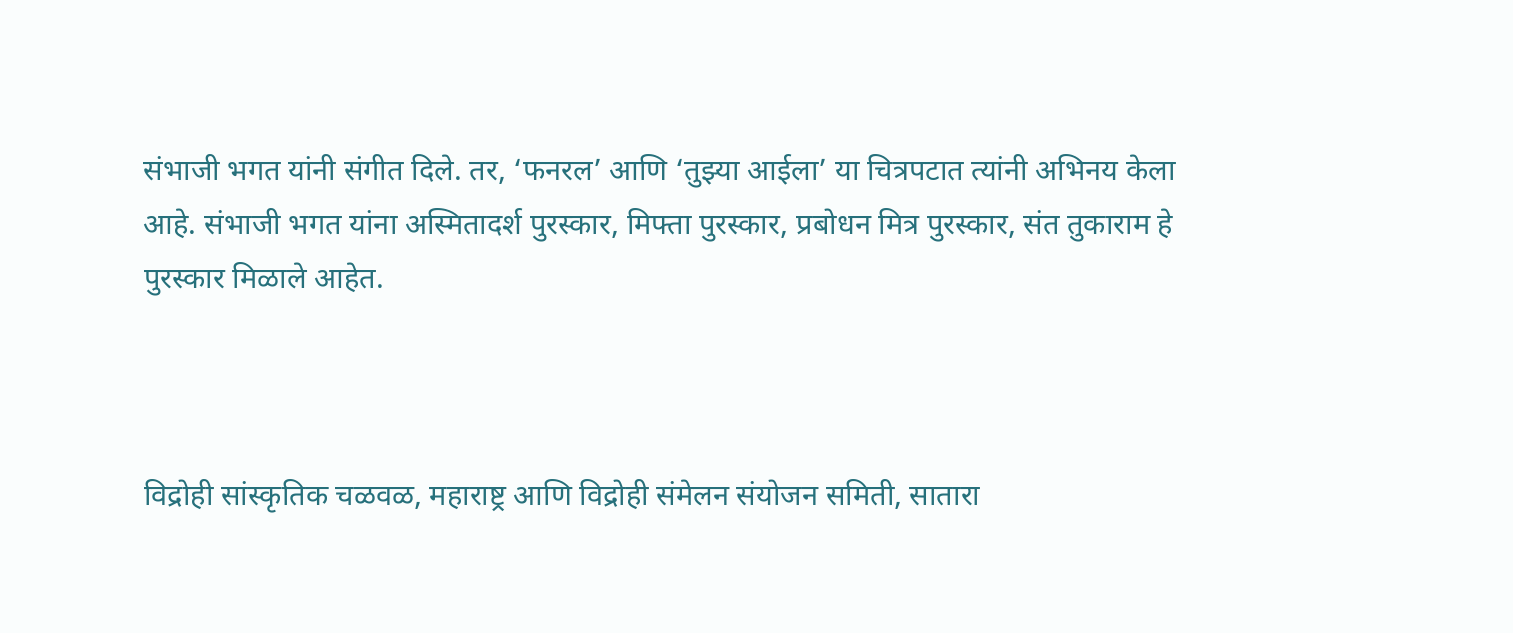संभाजी भगत यांनी संगीत दिले. तर, ‘फनरल’ आणि ‘तुझ्या आईला’ या चित्रपटात त्यांनी अभिनय केला आहे. संभाजी भगत यांना अस्मितादर्श पुरस्कार, मिफ्ता पुरस्कार, प्रबोधन मित्र पुरस्कार, संत तुकाराम हे पुरस्कार मिळाले आहेत.



विद्रोही सांस्कृतिक चळवळ, महाराष्ट्र आणि विद्रोही संमेलन संयोजन समिती, सातारा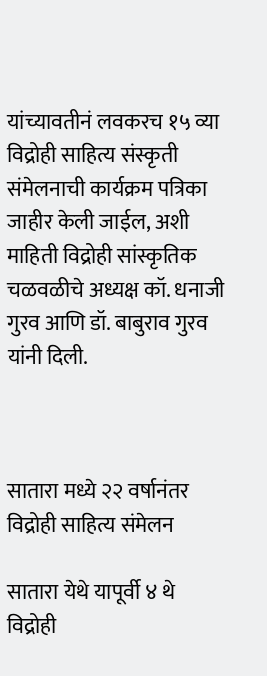यांच्यावतीनं लवकरच १५ व्या विद्रोही साहित्य संस्कृती संमेलनाची कार्यक्रम पत्रिका जाहीर केली जाईल, अशी माहिती विद्रोही सांस्कृतिक चळवळीचे अध्यक्ष कॉ. धनाजी गुरव आणि डॉ. बाबुराव गुरव यांनी दिली.



सातारा मध्ये २२ वर्षानंतर विद्रोही साहित्य संमेलन

सातारा येथे यापूर्वी ४ थे विद्रोही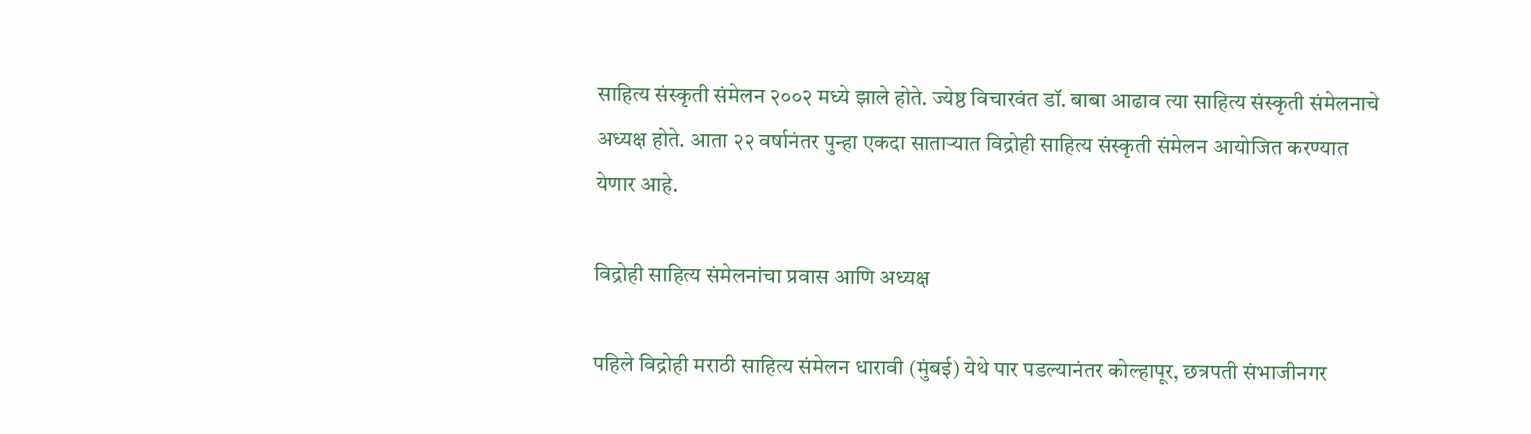साहित्य संस्कृती संमेलन २००२ मध्ये झाले होते. ज्येष्ठ विचारवंत डॉ. बाबा आढाव त्या साहित्य संस्कृती संमेलनाचे अध्यक्ष होते. आता २२ वर्षानंतर पुन्हा एकदा साताऱ्यात विद्रोही साहित्य संस्कृती संमेलन आयोजित करण्यात येणार आहे.

विद्रोही साहित्य संमेलनांचा प्रवास आणि अध्यक्ष

पहिले विद्रोही मराठी साहित्य संमेलन धारावी (मुंबई) येथे पार पडल्यानंतर कोल्हापूर, छत्रपती संभाजीनगर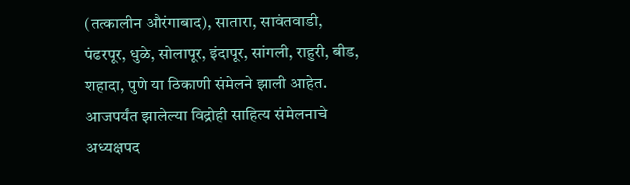(तत्कालीन औरंगाबाद), सातारा, सावंतवाडी, पंढरपूर, धुळे, सोलापूर, इंदापूर, सांगली, राहुरी, बीड, शहादा, पुणे या ठिकाणी संमेलने झाली आहेत. आजपर्यंत झालेल्या विद्रोही साहित्य संमेलनाचे अध्यक्षपद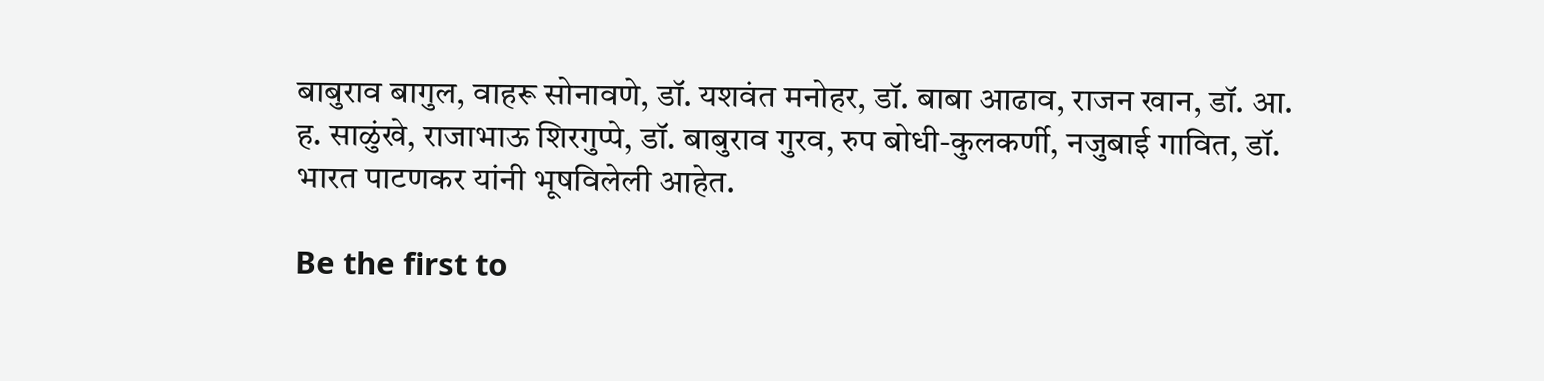बाबुराव बागुल, वाहरू सोनावणे, डॉ. यशवंत मनोहर, डॉ. बाबा आढाव, राजन खान, डॉ. आ. ह. साळुंखे, राजाभाऊ शिरगुप्पे, डॉ. बाबुराव गुरव, रुप बोधी-कुलकर्णी, नजुबाई गावित, डॉ. भारत पाटणकर यांनी भूषविलेली आहेत.

Be the first to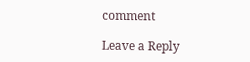comment

Leave a Reply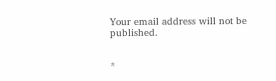Your email address will not be published.


*